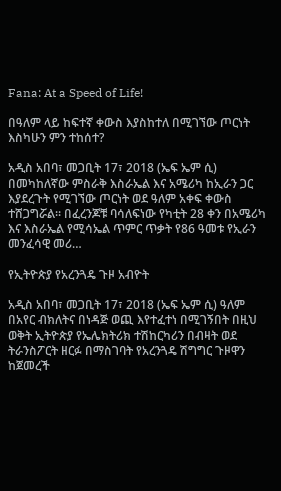Fana: At a Speed of Life!

በዓለም ላይ ከፍተኛ ቀውስ እያስከተለ በሚገኘው ጦርነት እስካሁን ምን ተከሰተ?

አዲስ አበባ፣ መጋቢት 17፣ 2018 (ኤፍ ኤም ሲ) በመካከለኛው ምስራቅ እስራኤል እና አሜሪካ ከኢራን ጋር እያደረጉት የሚገኘው ጦርነት ወደ ዓለም አቀፍ ቀውስ ተሸጋግሯል። በፈረንጆቹ ባሳለፍነው የካቲት 28 ቀን በአሜሪካ እና እስራኤል የሚሳኤል ጥምር ጥቃት የ86 ዓመቱ የኢራን መንፈሳዊ መሪ…

የኢትዮጵያ የአረንጓዴ ጉዞ አብዮት

አዲስ አበባ፣ መጋቢት 17፣ 2018 (ኤፍ ኤም ሲ) ዓለም በአየር ብክለትና በነዳጅ ወጪ እየተፈተነ በሚገኝበት በዚህ ወቅት ኢትዮጵያ የኤሌክትሪክ ተሽከርካሪን በብዛት ወደ ትራንስፖርት ዘርፉ በማስገባት የአረንጓዴ ሽግግር ጉዞዋን ከጀመረች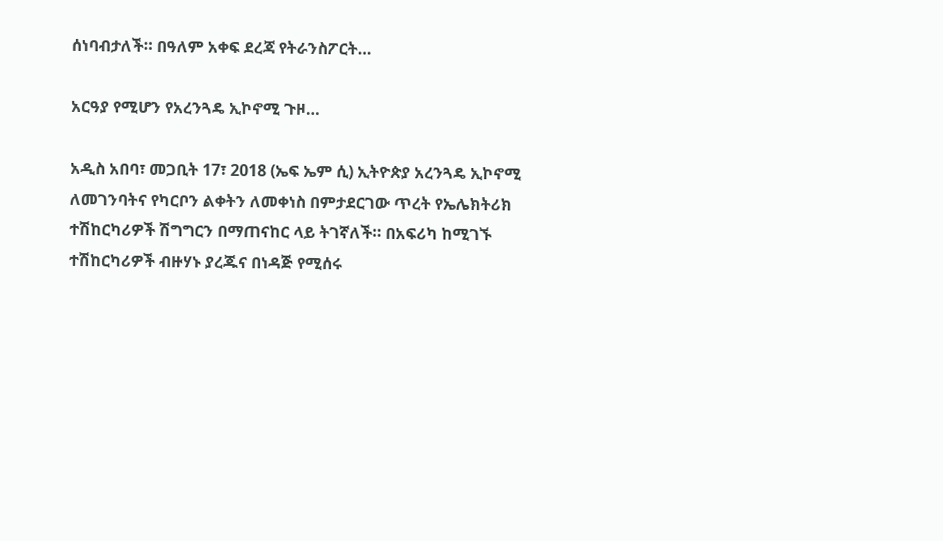ሰነባብታለች። በዓለም አቀፍ ደረጃ የትራንስፖርት…

አርዓያ የሚሆን የአረንጓዴ ኢኮኖሚ ጉዞ…

አዲስ አበባ፣ መጋቢት 17፣ 2018 (ኤፍ ኤም ሲ) ኢትዮጵያ አረንጓዴ ኢኮኖሚ ለመገንባትና የካርቦን ልቀትን ለመቀነስ በምታደርገው ጥረት የኤሌክትሪክ ተሽከርካሪዎች ሽግግርን በማጠናከር ላይ ትገኛለች። በአፍሪካ ከሚገኙ ተሽከርካሪዎች ብዙሃኑ ያረጁና በነዳጅ የሚሰሩ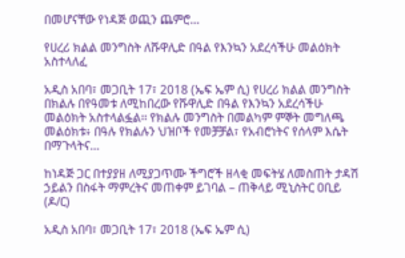በመሆናቸው የነዳጅ ወጪን ጨምሮ…

የሀረሪ ክልል መንግስት ለሹዋሊድ በዓል የእንኳን አደረሳችሁ መልዕክት አስተላለፈ

አዲስ አበባ፣ መጋቢት 17፣ 2018 (ኤፍ ኤም ሲ) የሀረሪ ክልል መንግስት በክልሉ በየዓመቱ ለሚከበረው የሹዋሊድ በዓል የእንኳን አደረሳችሁ መልዕክት አስተላልፏል፡፡ የክልሉ መንግስት በመልካም ምኞት መግለጫ መልዕክቱ፥ በዓሉ የክልሉን ህዝቦች የመቻቻል፣ የአብሮነትና የሰላም እሴት በማጉላትና…

ከነዳጅ ጋር በተያያዘ ለሚያጋጥሙ ችግሮች ዘላቂ መፍትሄ ለመስጠት ታዳሽ ኃይልን በስፋት ማምረትና መጠቀም ይገባል – ጠቅላይ ሚኒስትር ዐቢይ (ዶ/ር)

አዲስ አበባ፣ መጋቢት 17፣ 2018 (ኤፍ ኤም ሲ)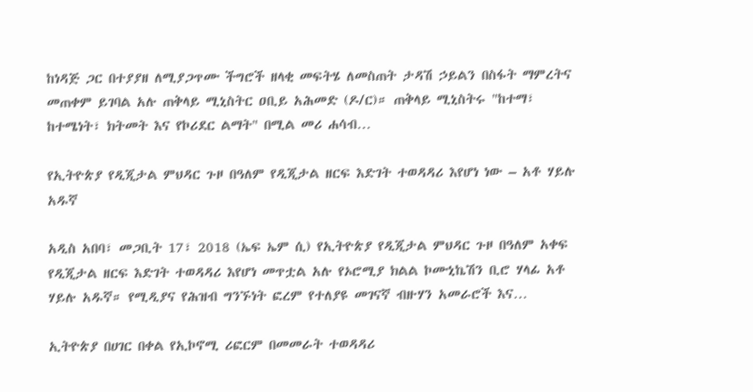ከነዳጅ ጋር በተያያዘ ለሚያጋጥሙ ችግሮች ዘላቂ መፍትሄ ለመስጠት ታዳሽ ኃይልን በስፋት ማምረትና መጠቀም ይገባል አሉ ጠቅላይ ሚኒስትር ዐቢይ አሕመድ (ዶ/ር)። ጠቅላይ ሚኒስትሩ "ከተማ፣ ከተሜነት፣ ክትመት እና የኮሪደር ልማት" በሚል መሪ ሐሳብ…

የኢትዮጵያ የዲጂታል ምህዳር ጉዞ በዓለም የዲጂታል ዘርፍ እድገት ተወዳዳሪ እየሆነ ነው – አቶ ሃይሉ አዱኛ

አዲስ አበባ፣ መጋቢት 17፣ 2018 (ኤፍ ኤም ሲ) የኢትዮጵያ የዲጂታል ምህዳር ጉዞ በዓለም አቀፍ የዲጂታል ዘርፍ እድገት ተወዳዳሪ እየሆነ መጥቷል አሉ የኦሮሚያ ክልል ኮሙኒኬሽን ቢሮ ሃላፊ አቶ ሃይሉ አዱኛ። የሚዲያና የሕዝብ ግንኙነት ፎረም የተለያዩ መገናኛ ብዙሃን አመራሮች እና…

ኢትዮጵያ በሀገር በቀል የኢኮኖሚ ሪፎርም በመመራት ተወዳዳሪ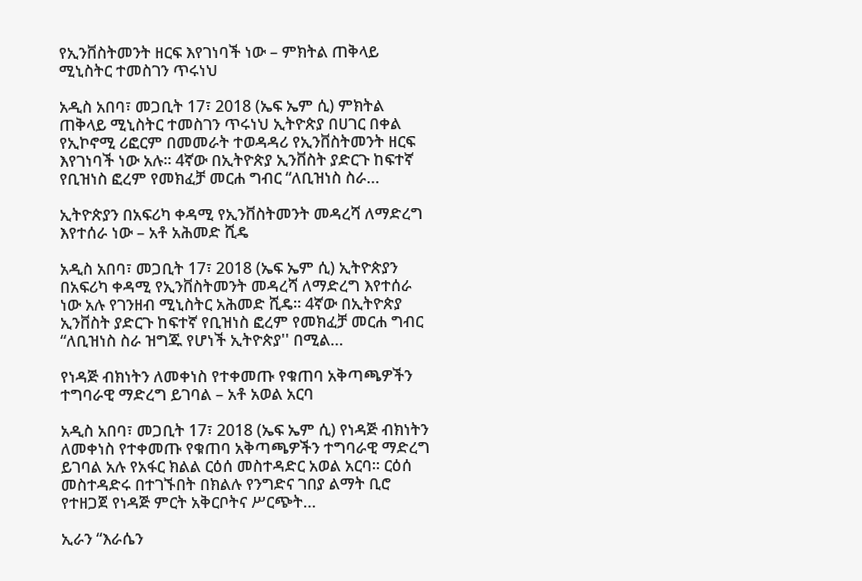የኢንቨስትመንት ዘርፍ እየገነባች ነው – ምክትል ጠቅላይ ሚኒስትር ተመስገን ጥሩነህ

አዲስ አበባ፣ መጋቢት 17፣ 2018 (ኤፍ ኤም ሲ) ምክትል ጠቅላይ ሚኒስትር ተመስገን ጥሩነህ ኢትዮጵያ በሀገር በቀል የኢኮኖሚ ሪፎርም በመመራት ተወዳዳሪ የኢንቨስትመንት ዘርፍ እየገነባች ነው አሉ፡፡ 4ኛው በኢትዮጵያ ኢንቨስት ያድርጉ ከፍተኛ የቢዝነስ ፎረም የመክፈቻ መርሐ ግብር “ለቢዝነስ ስራ…

ኢትዮጵያን በአፍሪካ ቀዳሚ የኢንቨስትመንት መዳረሻ ለማድረግ እየተሰራ ነው – አቶ አሕመድ ሺዴ

አዲስ አበባ፣ መጋቢት 17፣ 2018 (ኤፍ ኤም ሲ) ኢትዮጵያን በአፍሪካ ቀዳሚ የኢንቨስትመንት መዳረሻ ለማድረግ እየተሰራ ነው አሉ የገንዘብ ሚኒስትር አሕመድ ሺዴ። 4ኛው በኢትዮጵያ ኢንቨስት ያድርጉ ከፍተኛ የቢዝነስ ፎረም የመክፈቻ መርሐ ግብር “ለቢዝነስ ስራ ዝግጁ የሆነች ኢትዮጵያ'' በሚል…

የነዳጅ ብክነትን ለመቀነስ የተቀመጡ የቁጠባ አቅጣጫዎችን ተግባራዊ ማድረግ ይገባል – አቶ አወል አርባ

አዲስ አበባ፣ መጋቢት 17፣ 2018 (ኤፍ ኤም ሲ) የነዳጅ ብክነትን ለመቀነስ የተቀመጡ የቁጠባ አቅጣጫዎችን ተግባራዊ ማድረግ ይገባል አሉ የአፋር ክልል ርዕሰ መስተዳድር አወል አርባ፡፡ ርዕሰ መስተዳድሩ በተገኙበት በክልሉ የንግድና ገበያ ልማት ቢሮ የተዘጋጀ የነዳጅ ምርት አቅርቦትና ሥርጭት…

ኢራን “እራሴን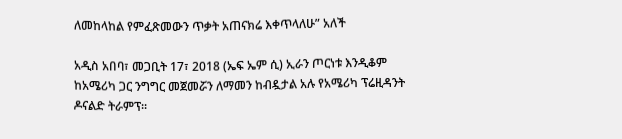ለመከላከል የምፈጽመውን ጥቃት አጠናክሬ እቀጥላለሁ” አለች

አዲስ አበባ፣ መጋቢት 17፣ 2018 (ኤፍ ኤም ሲ) ኢራን ጦርነቱ እንዲቆም ከአሜሪካ ጋር ንግግር መጀመሯን ለማመን ከብዷታል አሉ የአሜሪካ ፕሬዚዳንት ዶናልድ ትራምፕ፡፡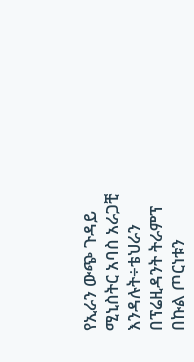የኢራን ውጭ ጉዳይ ሚኒስትር አባስ አራጋቺ እንዳሉት÷ቴህራን በፕሬዚዳንት ትራምፕ በኩል ጦርነቱን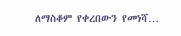ለማስቆም የቀረበውን የመነሻ…